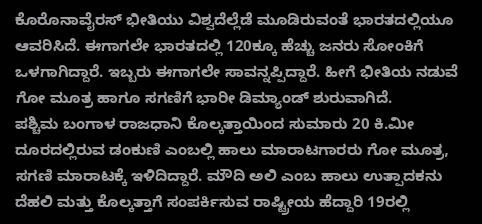ಕೊರೊನಾವೈರಸ್ ಭೀತಿಯು ವಿಶ್ವದೆಲ್ಲೆಡೆ ಮೂಡಿರುವಂತೆ ಭಾರತದಲ್ಲಿಯೂ ಆವರಿಸಿದೆ. ಈಗಾಗಲೇ ಭಾರತದಲ್ಲಿ 120ಕ್ಕೂ ಹೆಚ್ಚು ಜನರು ಸೋಂಕಿಗೆ ಒಳಗಾಗಿದ್ದಾರೆ. ಇಬ್ಬರು ಈಗಾಗಲೇ ಸಾವನ್ನಪ್ಪಿದ್ದಾರೆ. ಹೀಗೆ ಭೀತಿಯ ನಡುವೆ ಗೋ ಮೂತ್ರ ಹಾಗೂ ಸಗಣಿಗೆ ಭಾರೀ ಡಿಮ್ಯಾಂಡ್ ಶುರುವಾಗಿದೆ.
ಪಶ್ಚಿಮ ಬಂಗಾಳ ರಾಜಧಾನಿ ಕೊಲ್ಕತ್ತಾಯಿಂದ ಸುಮಾರು 20 ಕಿ.ಮೀ ದೂರದಲ್ಲಿರುವ ಡಂಕುಣಿ ಎಂಬಲ್ಲಿ ಹಾಲು ಮಾರಾಟಗಾರರು ಗೋ ಮೂತ್ರ, ಸಗಣಿ ಮಾರಾಟಕ್ಕೆ ಇಳಿದಿದ್ದಾರೆ. ಮೌದಿ ಅಲಿ ಎಂಬ ಹಾಲು ಉತ್ಪಾದಕನು ದೆಹಲಿ ಮತ್ತು ಕೊಲ್ಕತ್ತಾಗೆ ಸಂಪರ್ಕಿಸುವ ರಾಷ್ಟ್ರೀಯ ಹೆದ್ದಾರಿ 19ರಲ್ಲಿ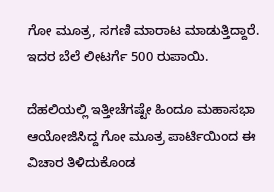ಗೋ ಮೂತ್ರ, ಸಗಣಿ ಮಾರಾಟ ಮಾಡುತ್ತಿದ್ದಾರೆ. ಇದರ ಬೆಲೆ ಲೀಟರ್ಗೆ 500 ರುಪಾಯಿ.

ದೆಹಲಿಯಲ್ಲಿ ಇತ್ತೀಚೆಗಷ್ಟೇ ಹಿಂದೂ ಮಹಾಸಭಾ ಆಯೋಜಿಸಿದ್ದ ಗೋ ಮೂತ್ರ ಪಾರ್ಟಿಯಿಂದ ಈ ವಿಚಾರ ತಿಳಿದುಕೊಂಡ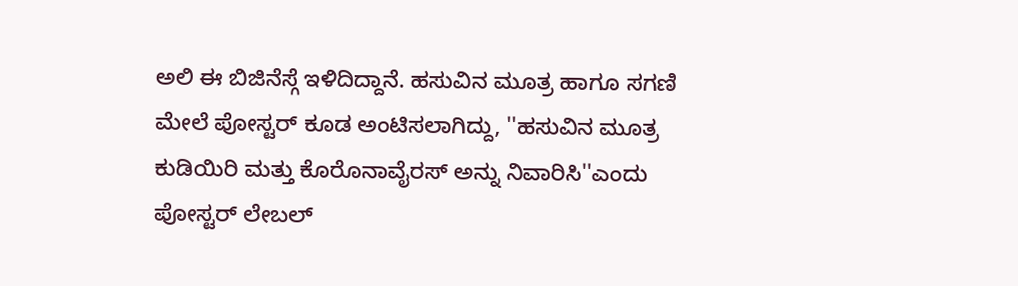ಅಲಿ ಈ ಬಿಜಿನೆಸ್ಗೆ ಇಳಿದಿದ್ದಾನೆ. ಹಸುವಿನ ಮೂತ್ರ ಹಾಗೂ ಸಗಣಿ ಮೇಲೆ ಪೋಸ್ಟರ್ ಕೂಡ ಅಂಟಿಸಲಾಗಿದ್ದು, ''ಹಸುವಿನ ಮೂತ್ರ ಕುಡಿಯಿರಿ ಮತ್ತು ಕೊರೊನಾವೈರಸ್ ಅನ್ನು ನಿವಾರಿಸಿ''ಎಂದು ಪೋಸ್ಟರ್ ಲೇಬಲ್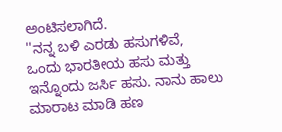ಅಂಟಿಸಲಾಗಿದೆ.
''ನನ್ನ ಬಳಿ ಎರಡು ಹಸುಗಳಿವೆ, ಒಂದು ಭಾರತೀಯ ಹಸು ಮತ್ತು ಇನ್ನೊಂದು ಜರ್ಸಿ ಹಸು. ನಾನು ಹಾಲು ಮಾರಾಟ ಮಾಡಿ ಹಣ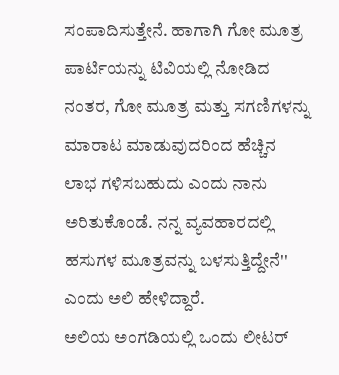ಸಂಪಾದಿಸುತ್ತೇನೆ. ಹಾಗಾಗಿ ಗೋ ಮೂತ್ರ ಪಾರ್ಟಿಯನ್ನು ಟಿವಿಯಲ್ಲಿ ನೋಡಿದ ನಂತರ, ಗೋ ಮೂತ್ರ ಮತ್ತು ಸಗಣಿಗಳನ್ನು ಮಾರಾಟ ಮಾಡುವುದರಿಂದ ಹೆಚ್ಚಿನ ಲಾಭ ಗಳಿಸಬಹುದು ಎಂದು ನಾನು ಅರಿತುಕೊಂಡೆ. ನನ್ನ ವ್ಯವಹಾರದಲ್ಲಿ ಹಸುಗಳ ಮೂತ್ರವನ್ನು ಬಳಸುತ್ತಿದ್ದೇನೆ'' ಎಂದು ಅಲಿ ಹೇಳಿದ್ದಾರೆ.
ಅಲಿಯ ಅಂಗಡಿಯಲ್ಲಿ ಒಂದು ಲೀಟರ್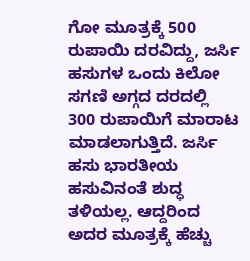ಗೋ ಮೂತ್ರಕ್ಕೆ 500 ರುಪಾಯಿ ದರವಿದ್ದು, ಜರ್ಸಿ ಹಸುಗಳ ಒಂದು ಕಿಲೋ ಸಗಣಿ ಅಗ್ಗದ ದರದಲ್ಲಿ 300 ರುಪಾಯಿಗೆ ಮಾರಾಟ ಮಾಡಲಾಗುತ್ತಿದೆ. ಜರ್ಸಿ ಹಸು ಭಾರತೀಯ ಹಸುವಿನಂತೆ ಶುದ್ಧ ತಳಿಯಲ್ಲ. ಆದ್ದರಿಂದ ಅದರ ಮೂತ್ರಕ್ಕೆ ಹೆಚ್ಚು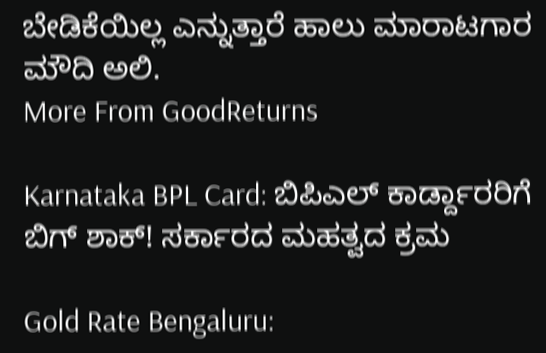ಬೇಡಿಕೆಯಿಲ್ಲ ಎನ್ನುತ್ತಾರೆ ಹಾಲು ಮಾರಾಟಗಾರ ಮೌದಿ ಅಲಿ.
More From GoodReturns

Karnataka BPL Card: ಬಿಪಿಎಲ್ ಕಾರ್ಡ್ದಾರರಿಗೆ ಬಿಗ್ ಶಾಕ್! ಸರ್ಕಾರದ ಮಹತ್ವದ ಕ್ರಮ

Gold Rate Bengaluru: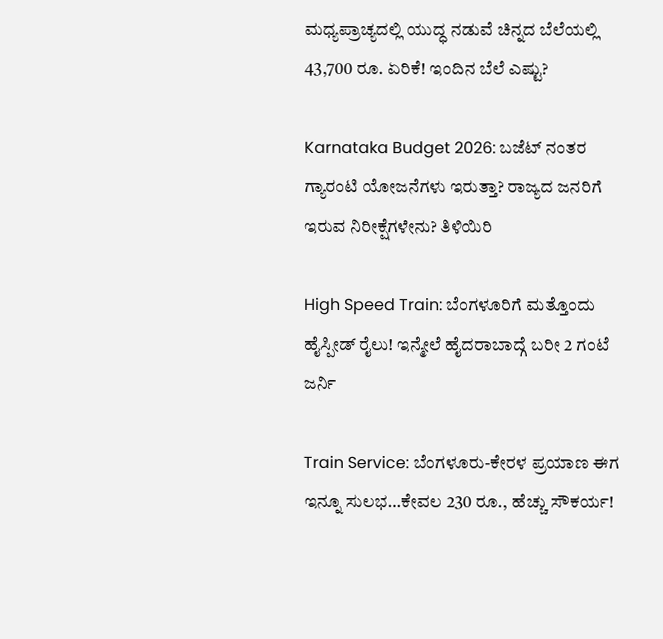ಮಧ್ಯಪ್ರಾಚ್ಯದಲ್ಲಿ ಯುದ್ಧ ನಡುವೆ ಚಿನ್ನದ ಬೆಲೆಯಲ್ಲಿ 43,700 ರೂ. ಏರಿಕೆ! ಇಂದಿನ ಬೆಲೆ ಎಷ್ಟು?

Karnataka Budget 2026: ಬಜೆಟ್ ನಂತರ ಗ್ಯಾರಂಟಿ ಯೋಜನೆಗಳು ಇರುತ್ತಾ? ರಾಜ್ಯದ ಜನರಿಗೆ ಇರುವ ನಿರೀಕ್ಷೆಗಳೇನು? ತಿಳಿಯಿರಿ

High Speed Train: ಬೆಂಗಳೂರಿಗೆ ಮತ್ತೊಂದು ಹೈಸ್ಪೀಡ್ ರೈಲು! ಇನ್ಮೇಲೆ ಹೈದರಾಬಾದ್ಗೆ ಬರೀ 2 ಗಂಟೆ ಜರ್ನಿ

Train Service: ಬೆಂಗಳೂರು-ಕೇರಳ ಪ್ರಯಾಣ ಈಗ ಇನ್ನೂ ಸುಲಭ…ಕೇವಲ 230 ರೂ., ಹೆಚ್ಚು ಸೌಕರ್ಯ!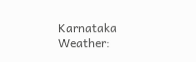Karnataka Weather: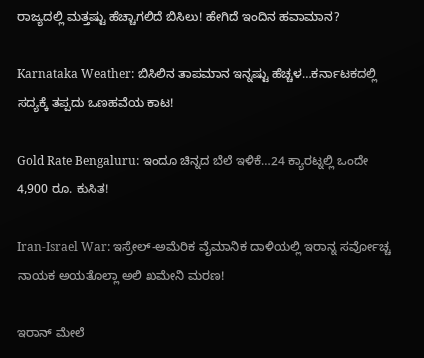ರಾಜ್ಯದಲ್ಲಿ ಮತ್ತಷ್ಟು ಹೆಚ್ಚಾಗಲಿದೆ ಬಿಸಿಲು! ಹೇಗಿದೆ ಇಂದಿನ ಹವಾಮಾನ?

Karnataka Weather: ಬಿಸಿಲಿನ ತಾಪಮಾನ ಇನ್ನಷ್ಟು ಹೆಚ್ಚಳ…ಕರ್ನಾಟಕದಲ್ಲಿ ಸದ್ಯಕ್ಕೆ ತಪ್ಪದು ಒಣಹವೆಯ ಕಾಟ!

Gold Rate Bengaluru: ಇಂದೂ ಚಿನ್ನದ ಬೆಲೆ ಇಳಿಕೆ…24 ಕ್ಯಾರಟ್ನಲ್ಲಿ ಒಂದೇ 4,900 ರೂ. ಕುಸಿತ!

Iran-Israel War: ಇಸ್ರೇಲ್-ಅಮೆರಿಕ ವೈಮಾನಿಕ ದಾಳಿಯಲ್ಲಿ ಇರಾನ್ನ ಸರ್ವೋಚ್ಚ ನಾಯಕ ಅಯತೊಲ್ಲಾ ಅಲಿ ಖಮೇನಿ ಮರಣ!

ಇರಾನ್ ಮೇಲೆ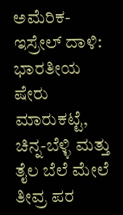ಅಮೆರಿಕ-ಇಸ್ರೇಲ್ ದಾಳಿ: ಭಾರತೀಯ ಷೇರು ಮಾರುಕಟ್ಟೆ, ಚಿನ್ನ-ಬೆಳ್ಳಿ ಮತ್ತು ತೈಲ ಬೆಲೆ ಮೇಲೆ ತೀವ್ರ ಪರ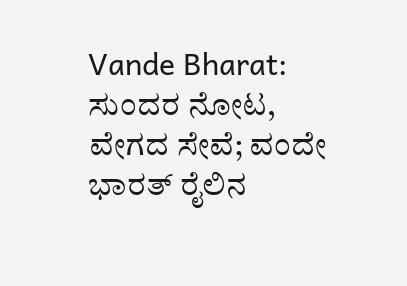Vande Bharat: ಸುಂದರ ನೋಟ, ವೇಗದ ಸೇವೆ; ವಂದೇ ಭಾರತ್ ರೈಲಿನ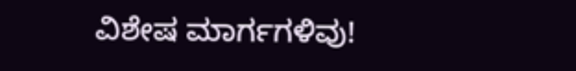ವಿಶೇಷ ಮಾರ್ಗಗಳಿವು!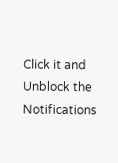Click it and Unblock the Notifications